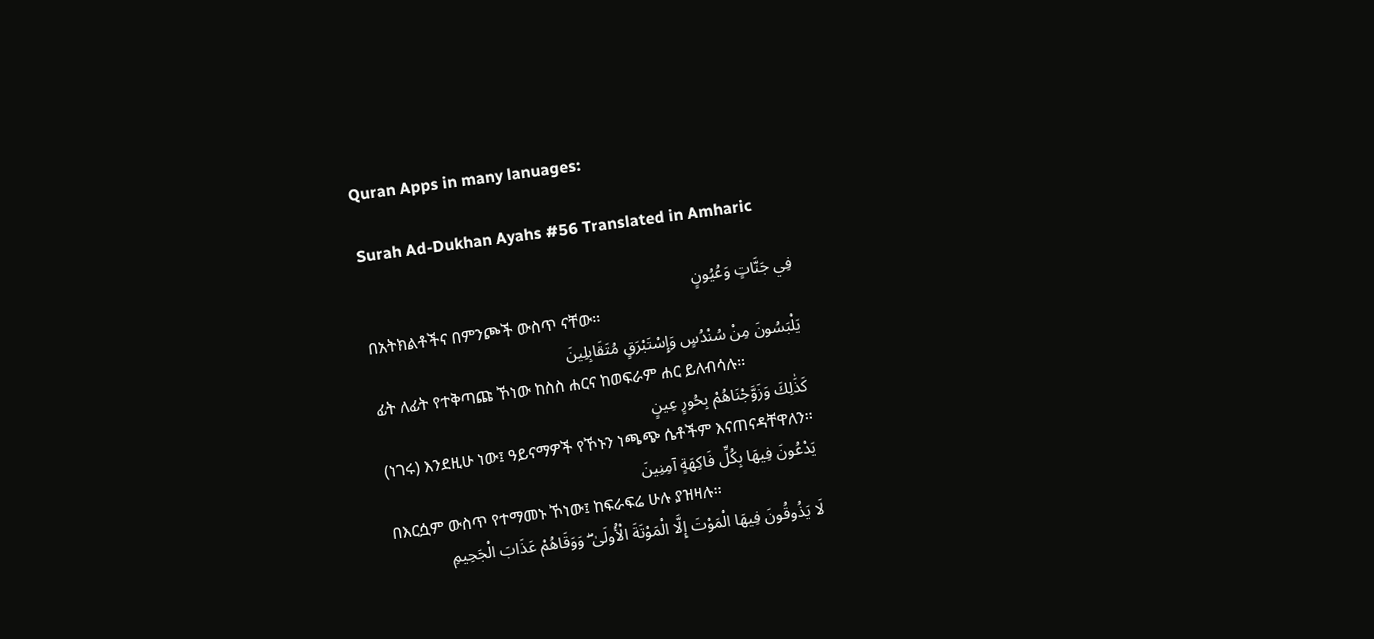Quran Apps in many lanuages:

Surah Ad-Dukhan Ayahs #56 Translated in Amharic

فِي جَنَّاتٍ وَعُيُونٍ
በአትክልቶችና በምንጮች ውስጥ ናቸው፡፡
يَلْبَسُونَ مِنْ سُنْدُسٍ وَإِسْتَبْرَقٍ مُتَقَابِلِينَ
ፊት ለፊት የተቅጣጩ ኾነው ከስስ ሐርና ከወፍራም ሐር ይለብሳሉ፡፡
كَذَٰلِكَ وَزَوَّجْنَاهُمْ بِحُورٍ عِينٍ
(ነገሩ) እንደዚሁ ነው፤ ዓይናማዎች የኾኑን ነጫጭ ሴቶችም እናጠናዳቸዋለን፡፡
يَدْعُونَ فِيهَا بِكُلِّ فَاكِهَةٍ آمِنِينَ
በእርሷም ውስጥ የተማመኑ ኾነው፤ ከፍራፍሬ ሁሉ ያዝዛሉ፡፡
لَا يَذُوقُونَ فِيهَا الْمَوْتَ إِلَّا الْمَوْتَةَ الْأُولَىٰ ۖ وَوَقَاهُمْ عَذَابَ الْجَحِيمِ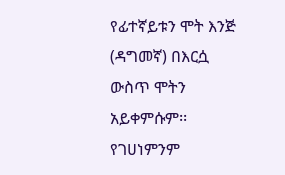የፊተኛይቱን ሞት እንጅ (ዳግመኛ) በእርሷ ውስጥ ሞትን አይቀምሱም፡፡ የገሀነምንም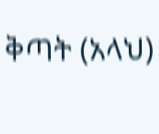ቅጣት (አላህ)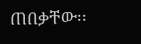ጠበቃቸው፡፡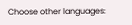Choose other languages: